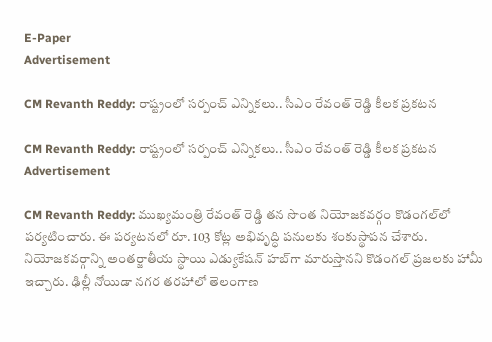E-Paper
Advertisement

CM Revanth Reddy: రాష్ట్రంలో సర్పంచ్ ఎన్నికలు.. సీఎం రేవంత్ రెడ్డి కీలక ప్రకటన

CM Revanth Reddy: రాష్ట్రంలో సర్పంచ్ ఎన్నికలు.. సీఎం రేవంత్ రెడ్డి కీలక ప్రకటన
Advertisement

CM Revanth Reddy: ముఖ్యమంత్రి రేవంత్ రెడ్డి తన సొంత నియోజకవర్గం కొడంగల్‌లో పర్యటించారు. ఈ పర్యటనలో రూ. 103 కోట్ల అభివృద్ధి పనులకు శంకుస్థాపన చేశారు. నియోజకవర్గాన్ని అంతర్జాతీయ స్థాయి ఎడ్యుకేషన్ హబ్‌గా మారుస్తానని కొడంగల్ ప్రజలకు హామీ ఇచ్చారు. ఢిల్లీ నోయిడా నగర తరహాలో తెలంగాణ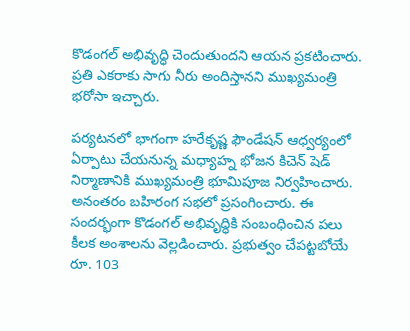కొడంగల్ అభివృద్ధి చెందుతుందని ఆయన ప్రకటించారు. ప్రతి ఎకరాకు సాగు నీరు అందిస్తానని ముఖ్యమంత్రి భరోసా ఇచ్చారు.

పర్యటనలో భాగంగా హరేకృష్ణ ఫౌండేషన్ ఆధ్వర్యంలో ఏర్పాటు చేయనున్న మధ్యాహ్న భోజన కిచెన్ షెడ్ నిర్మాణానికి ముఖ్యమంత్రి భూమిపూజ నిర్వహించారు. అనంతరం బహిరంగ సభలో ప్రసంగించారు. ఈ సందర్భంగా కొడంగల్ అభివృద్ధికి సంబంధించిన పలు కీలక అంశాలను వెల్లడించారు. ప్రభుత్వం చేపట్టబోయే రూ. 103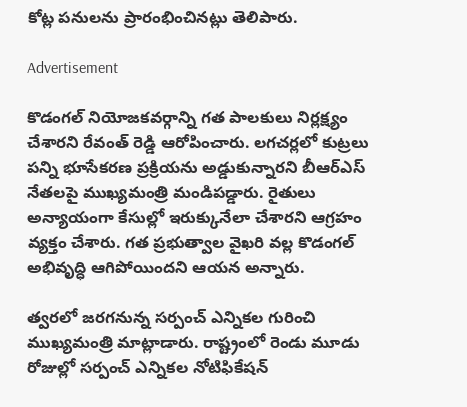కోట్ల పనులను ప్రారంభించినట్లు తెలిపారు.

Advertisement

కొడంగల్ నియోజకవర్గాన్ని గత పాలకులు నిర్లక్ష్యం చేశారని రేవంత్ రెడ్డి ఆరోపించారు. లగచర్లలో కుట్రలు పన్ని భూసేకరణ ప్రక్రియను అడ్డుకున్నారని బీఆర్ఎస్ నేతలపై ముఖ్యమంత్రి మండిపడ్డారు. రైతులు అన్యాయంగా కేసుల్లో ఇరుక్కునేలా చేశారని ఆగ్రహం వ్యక్తం చేశారు. గత ప్రభుత్వాల వైఖరి వల్ల కొడంగల్ అభివృద్ధి ఆగిపోయిందని ఆయన అన్నారు.

త్వరలో జరగనున్న సర్పంచ్ ఎన్నికల గురించి ముఖ్యమంత్రి మాట్లాడారు. రాష్ట్రంలో రెండు మూడు రోజుల్లో సర్పంచ్ ఎన్నికల నోటిఫికేషన్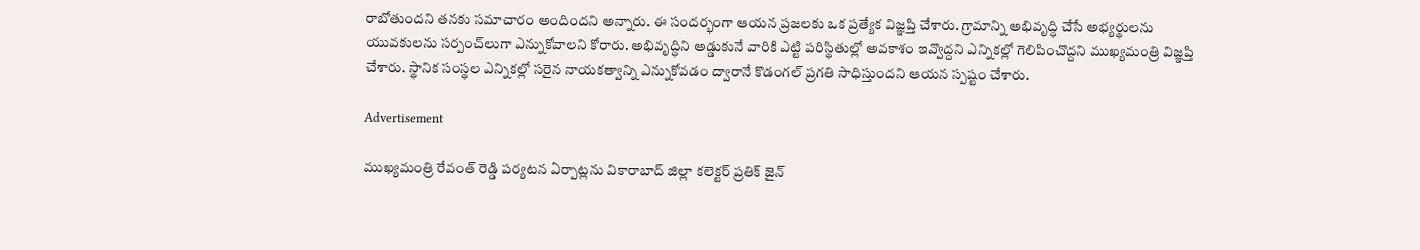రాబోతుందని తనకు సమాచారం అందిందని అన్నారు. ఈ సందర్భంగా ఆయన ప్రజలకు ఒక ప్రత్యేక విజ్ఞప్తి చేశారు. గ్రామాన్ని అభివృద్ధి చేసే అభ్యర్థులను యువకులను సర్పంచ్‌లుగా ఎన్నుకోవాలని కోరారు. అభివృద్ధిని అడ్డుకునే వారికి ఎట్టి పరిస్థితుల్లో అవకాశం ఇవ్వొద్దని ఎన్నికల్లో గెలిపించొద్దని ముఖ్యమంత్రి విజ్ఞప్తి చేశారు. స్థానిక సంస్థల ఎన్నికల్లో సరైన నాయకత్వాన్ని ఎన్నుకోవడం ద్వారానే కొడంగల్ ప్రగతి సాధిస్తుందని ఆయన స్పష్టం చేశారు.

Advertisement

ముఖ్యమంత్రి రేవంత్ రెడ్డి పర్యటన ఏర్పాట్లను వికారాబాద్ జిల్లా కలెక్టర్ ప్రతిక్ జైన్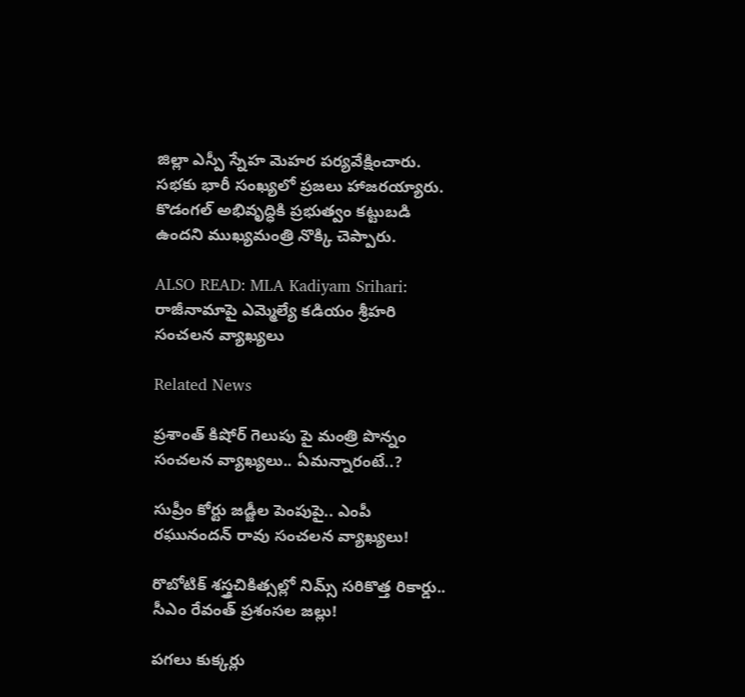జిల్లా ఎస్పీ స్నేహ మెహర పర్యవేక్షించారు. సభకు భారీ సంఖ్యలో ప్రజలు హాజరయ్యారు. కొడంగల్ అభివృద్ధికి ప్రభుత్వం కట్టుబడి ఉందని ముఖ్యమంత్రి నొక్కి చెప్పారు.

ALSO READ: MLA Kadiyam Srihari: రాజీనామాపై ఎమ్మెల్యే కడియం శ్రీహరి సంచలన వ్యాఖ్యలు

Related News

ప్రశాంత్ కిషోర్ గెలుపు పై మంత్రి పొన్నం సంచలన వ్యాఖ్యలు.. ఏమన్నారంటే..?

సుప్రీం కోర్టు జడ్జీల పెంపుపై.. ఎంపీ రఘునందన్ రావు సంచలన వ్యాఖ్యలు!

రొబోటిక్ శస్త్రచికిత్సల్లో నిమ్స్ సరికొత్త రికార్డు.. సీఎం రేవంత్ ప్రశంసల జల్లు!

పగలు కుక్కర్లు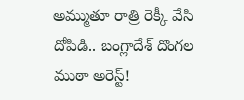అమ్ముతూ రాత్రి రెక్కీ వేసి దోపిడి.. బంగ్లాదేశ్ దొంగల ముఠా అరెస్ట్!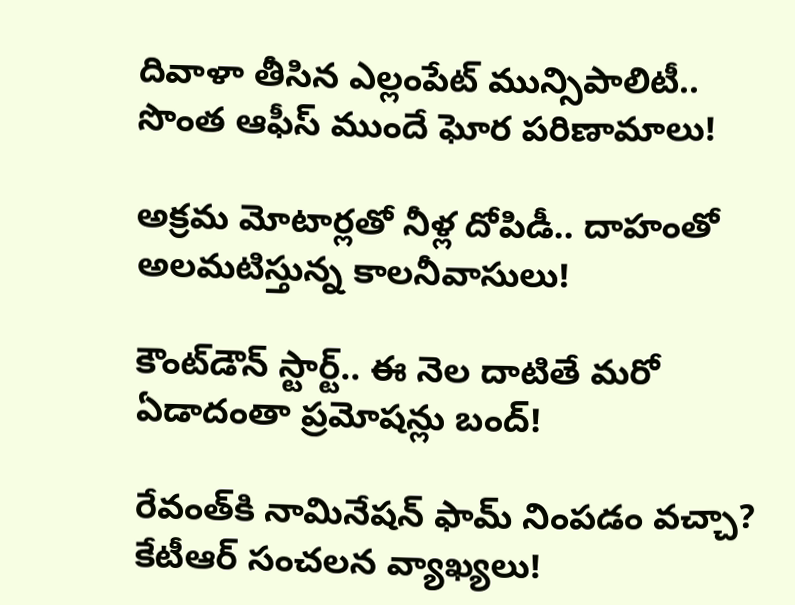దివాళా తీసిన ఎల్లంపేట్ మున్సిపాలిటీ.. సొంత ఆఫీస్ ముందే ఘోర పరిణామాలు!

అక్రమ మోటార్లతో నీళ్ల దోపిడీ.. దాహంతో అలమటిస్తున్న కాలనీవాసులు!

కౌంట్‌డౌన్ స్టార్ట్.. ఈ నెల దాటితే మరో ఏడాదంతా ప్రమోషన్లు బంద్!

రేవంత్‌కి నామినేషన్ ఫామ్ నింపడం వచ్చా? కేటీఆర్ సంచలన వ్యాఖ్యలు!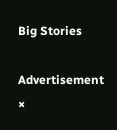Big Stories

Advertisement
×